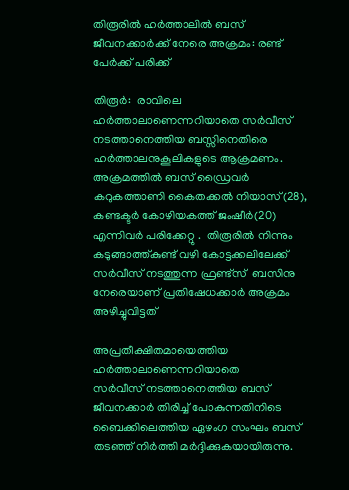തിരൂരില്‍ ഹര്‍ത്താലില്‍ ബസ് ജീവനക്കാര്‍ക്ക് നേരെ അക്രമം: രണ്ട് പേര്‍ക്ക് പരിക്ക്

തിരൂര്‍:  രാവിലെ ഹര്‍ത്താലാണെന്നറിയാതെ സര്‍വീസ് നടത്താനെത്തിയ ബസ്സിനെതിരെ ഹര്‍ത്താലനുകൂലികളുടെ ആക്രമണം. അക്രമത്തില്‍ ബസ് ഡ്രൈവര്‍ കറുകത്താണി കൈതക്കല്‍ നിയാസ്(28), കണ്ടക്ടര്‍ കോഴിയകത്ത് ജംഷീര്‍(20) എന്നിവര്‍ പരിക്കേറ്റു .  തിരൂരിൽ നിന്നും കടുങ്ങാത്ത്കുണ്ട് വഴി കോട്ടക്കലിലേക്ക് സർവീസ് നടത്തുന്ന ഫ്രണ്ട്സ്  ബസിനു നേരെയാണ് പ്രതിഷേധക്കാർ അക്രമം അഴിച്ചുവിട്ടത്

അപ്രതീക്ഷിതമായെത്തിയ ഹർത്താലാണെന്നറിയാതെ
സർവീസ് നടത്താനെത്തിയ ബസ് ജീവനക്കാർ തിരിച്ച് പോകുന്നതിനിടെ  ബൈക്കിലെത്തിയ ഏഴംഗ സംഘം ബസ് തടഞ്ഞ് നിർത്തി മർദ്ദിക്കുകയായിരുന്നു.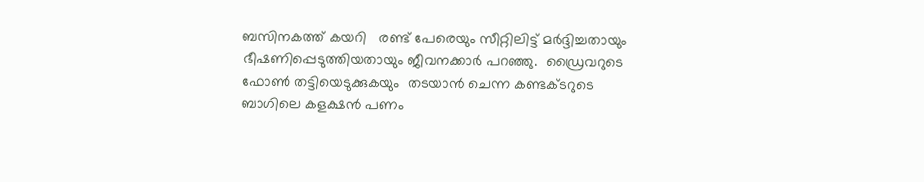ബസിനകത്ത് കയറി   രണ്ട് പേരെയും സീറ്റിലിട്ട് മർദ്ദിച്ചതായും ഭീഷണിപ്പെടുത്തിയതായും ജീവനക്കാർ പറഞ്ഞു.  ഡ്രൈവറുടെ  ഫോൺ തട്ടിയെടുക്കുകയും  തടയാൻ ചെന്ന കണ്ടക്ടറുടെ ബാഗിലെ കളക്ഷൻ പണം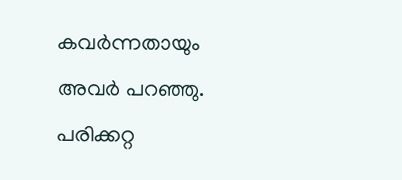കവർന്നതായും
അവർ പറഞ്ഞു.  പരിക്കറ്റ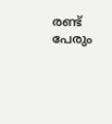രണ്ട് പേരും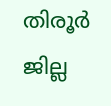തിരൂർ ജില്ല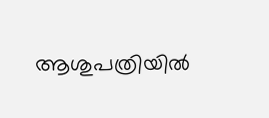ആശുപത്രിയിൽ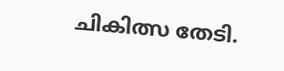ചികിത്സ തേടി.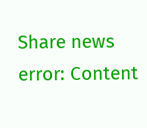Share news
error: Content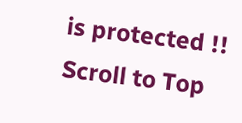is protected !!
Scroll to Top